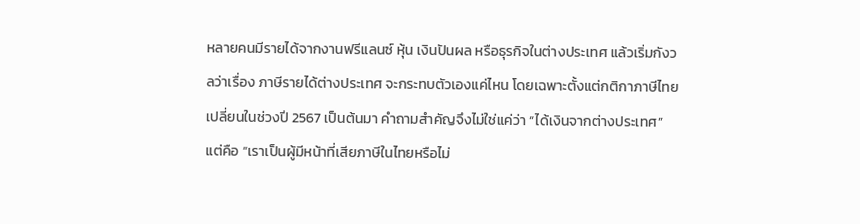หลายคนมีรายได้จากงานฟรีแลนซ์ หุ้น เงินปันผล หรือธุรกิจในต่างประเทศ แล้วเริ่มกังวลว่าเรื่อง ภาษีรายได้ต่างประเทศ จะกระทบตัวเองแค่ไหน โดยเฉพาะตั้งแต่กติกาภาษีไทยเปลี่ยนในช่วงปี 2567 เป็นต้นมา คำถามสำคัญจึงไม่ใช่แค่ว่า “ได้เงินจากต่างประเทศ” แต่คือ “เราเป็นผู้มีหน้าที่เสียภาษีในไทยหรือไม่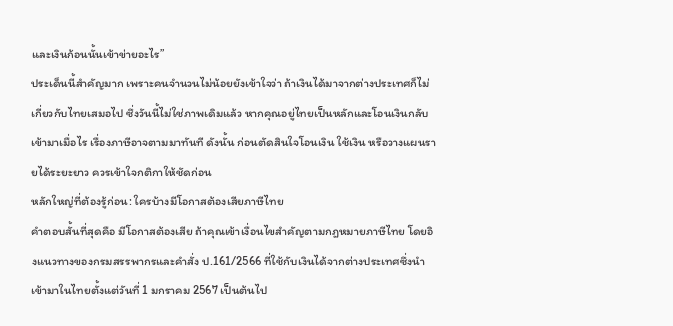และเงินก้อนนั้นเข้าข่ายอะไร”
ประเด็นนี้สำคัญมาก เพราะคนจำนวนไม่น้อยยังเข้าใจว่า ถ้าเงินได้มาจากต่างประเทศก็ไม่เกี่ยวกับไทยเสมอไป ซึ่งวันนี้ไม่ใช่ภาพเดิมแล้ว หากคุณอยู่ไทยเป็นหลักและโอนเงินกลับเข้ามาเมื่อไร เรื่องภาษีอาจตามมาทันที ดังนั้น ก่อนตัดสินใจโอนเงิน ใช้เงิน หรือวางแผนรายได้ระยะยาว ควรเข้าใจกติกาให้ชัดก่อน
หลักใหญ่ที่ต้องรู้ก่อน: ใครบ้างมีโอกาสต้องเสียภาษีไทย
คำตอบสั้นที่สุดคือ มีโอกาสต้องเสีย ถ้าคุณเข้าเงื่อนไขสำคัญตามกฎหมายภาษีไทย โดยอิงแนวทางของกรมสรรพากรและคำสั่ง ป.161/2566 ที่ใช้กับเงินได้จากต่างประเทศซึ่งนำเข้ามาในไทยตั้งแต่วันที่ 1 มกราคม 2567 เป็นต้นไป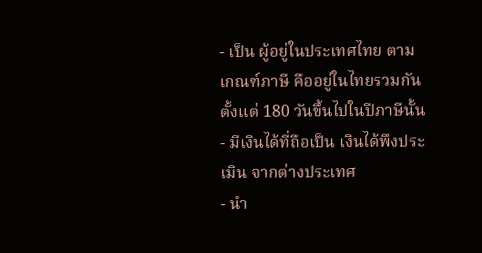- เป็น ผู้อยู่ในประเทศไทย ตามเกณฑ์ภาษี คืออยู่ในไทยรวมกันตั้งแต่ 180 วันขึ้นไปในปีภาษีนั้น
- มีเงินได้ที่ถือเป็น เงินได้พึงประเมิน จากต่างประเทศ
- นำ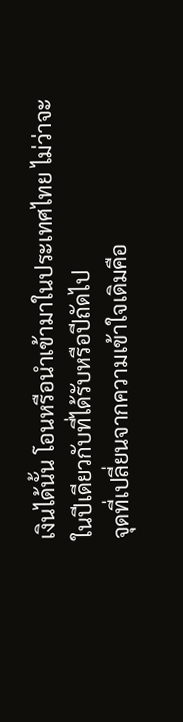เงินได้นั้น โอนหรือนำเข้ามาในประเทศไทย ไม่ว่าจะในปีเดียวกับที่ได้รับหรือปีถัดไป
จุดที่เปลี่ยนจากความเข้าใจเดิมคือ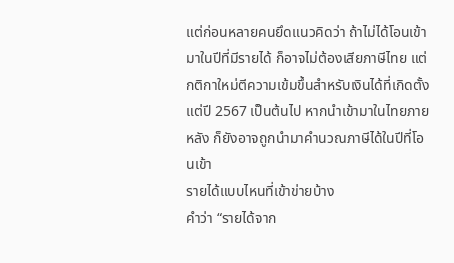แต่ก่อนหลายคนยึดแนวคิดว่า ถ้าไม่ได้โอนเข้ามาในปีที่มีรายได้ ก็อาจไม่ต้องเสียภาษีไทย แต่กติกาใหม่ตีความเข้มขึ้นสำหรับเงินได้ที่เกิดตั้งแต่ปี 2567 เป็นต้นไป หากนำเข้ามาในไทยภายหลัง ก็ยังอาจถูกนำมาคำนวณภาษีได้ในปีที่โอนเข้า
รายได้แบบไหนที่เข้าข่ายบ้าง
คำว่า “รายได้จาก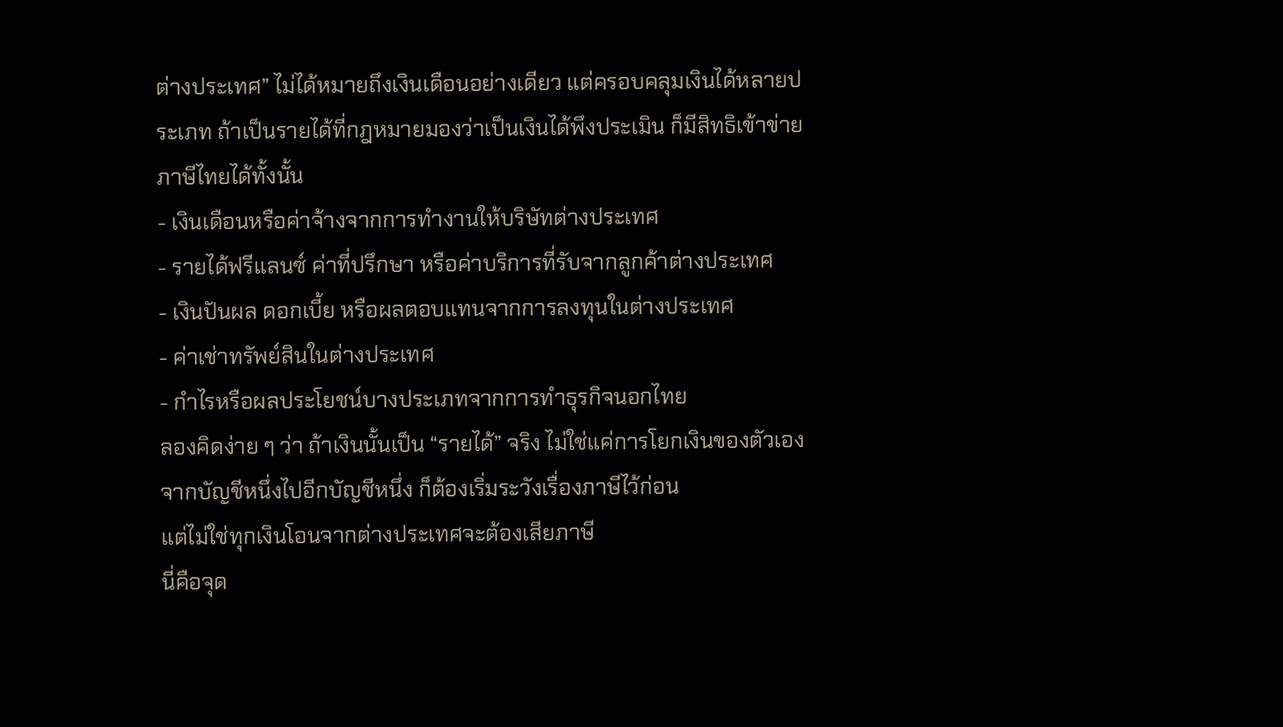ต่างประเทศ” ไม่ได้หมายถึงเงินเดือนอย่างเดียว แต่ครอบคลุมเงินได้หลายประเภท ถ้าเป็นรายได้ที่กฎหมายมองว่าเป็นเงินได้พึงประเมิน ก็มีสิทธิเข้าข่ายภาษีไทยได้ทั้งนั้น
- เงินเดือนหรือค่าจ้างจากการทำงานให้บริษัทต่างประเทศ
- รายได้ฟรีแลนซ์ ค่าที่ปรึกษา หรือค่าบริการที่รับจากลูกค้าต่างประเทศ
- เงินปันผล ดอกเบี้ย หรือผลตอบแทนจากการลงทุนในต่างประเทศ
- ค่าเช่าทรัพย์สินในต่างประเทศ
- กำไรหรือผลประโยชน์บางประเภทจากการทำธุรกิจนอกไทย
ลองคิดง่าย ๆ ว่า ถ้าเงินนั้นเป็น “รายได้” จริง ไม่ใช่แค่การโยกเงินของตัวเองจากบัญชีหนึ่งไปอีกบัญชีหนึ่ง ก็ต้องเริ่มระวังเรื่องภาษีไว้ก่อน
แต่ไม่ใช่ทุกเงินโอนจากต่างประเทศจะต้องเสียภาษี
นี่คือจุด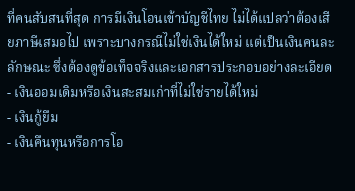ที่คนสับสนที่สุด การมีเงินโอนเข้าบัญชีไทย ไม่ได้แปลว่าต้องเสียภาษีเสมอไป เพราะบางกรณีไม่ใช่เงินได้ใหม่ แต่เป็นเงินคนละลักษณะ ซึ่งต้องดูข้อเท็จจริงและเอกสารประกอบอย่างละเอียด
- เงินออมเดิมหรือเงินสะสมเก่าที่ไม่ใช่รายได้ใหม่
- เงินกู้ยืม
- เงินคืนทุนหรือการโอ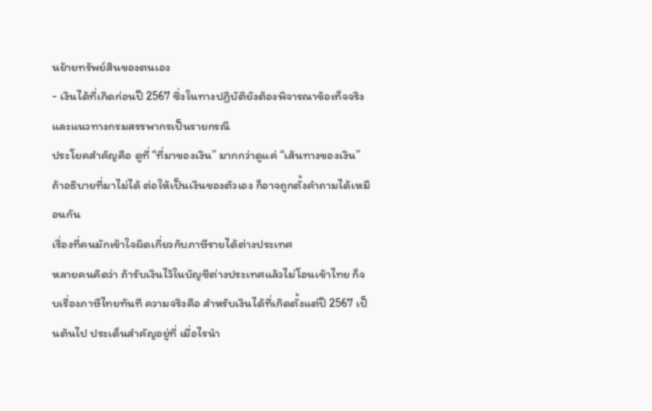นย้ายทรัพย์สินของตนเอง
- เงินได้ที่เกิดก่อนปี 2567 ซึ่งในทางปฏิบัติยังต้องพิจารณาข้อเท็จจริงและแนวทางกรมสรรพากรเป็นรายกรณี
ประโยคสำคัญคือ ดูที่ “ที่มาของเงิน” มากกว่าดูแค่ “เส้นทางของเงิน” ถ้าอธิบายที่มาไม่ได้ ต่อให้เป็นเงินของตัวเอง ก็อาจถูกตั้งคำถามได้เหมือนกัน
เรื่องที่คนมักเข้าใจผิดเกี่ยวกับภาษีรายได้ต่างประเทศ
หลายคนคิดว่า ถ้ารับเงินไว้ในบัญชีต่างประเทศแล้วไม่โอนเข้าไทย ก็จบเรื่องภาษีไทยทันที ความจริงคือ สำหรับเงินได้ที่เกิดตั้งแต่ปี 2567 เป็นต้นไป ประเด็นสำคัญอยู่ที่ เมื่อไรนำ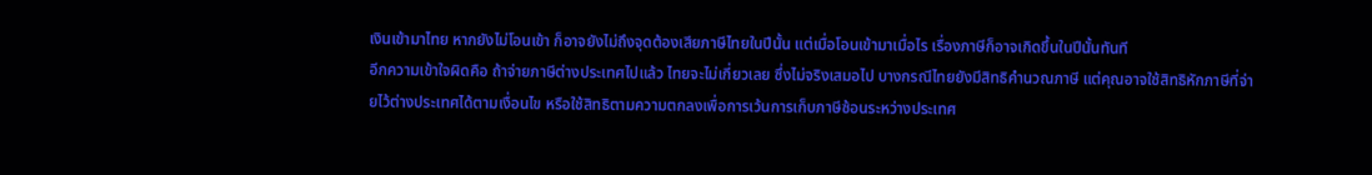เงินเข้ามาไทย หากยังไม่โอนเข้า ก็อาจยังไม่ถึงจุดต้องเสียภาษีไทยในปีนั้น แต่เมื่อโอนเข้ามาเมื่อไร เรื่องภาษีก็อาจเกิดขึ้นในปีนั้นทันที
อีกความเข้าใจผิดคือ ถ้าจ่ายภาษีต่างประเทศไปแล้ว ไทยจะไม่เกี่ยวเลย ซึ่งไม่จริงเสมอไป บางกรณีไทยยังมีสิทธิคำนวณภาษี แต่คุณอาจใช้สิทธิหักภาษีที่จ่ายไว้ต่างประเทศได้ตามเงื่อนไข หรือใช้สิทธิตามความตกลงเพื่อการเว้นการเก็บภาษีซ้อนระหว่างประเทศ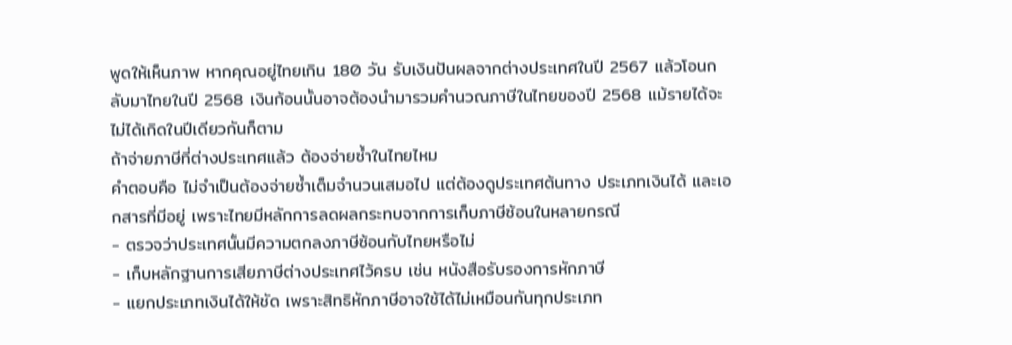พูดให้เห็นภาพ หากคุณอยู่ไทยเกิน 180 วัน รับเงินปันผลจากต่างประเทศในปี 2567 แล้วโอนกลับมาไทยในปี 2568 เงินก้อนนั้นอาจต้องนำมารวมคำนวณภาษีในไทยของปี 2568 แม้รายได้จะไม่ได้เกิดในปีเดียวกันก็ตาม
ถ้าจ่ายภาษีที่ต่างประเทศแล้ว ต้องจ่ายซ้ำในไทยไหม
คำตอบคือ ไม่จำเป็นต้องจ่ายซ้ำเต็มจำนวนเสมอไป แต่ต้องดูประเทศต้นทาง ประเภทเงินได้ และเอกสารที่มีอยู่ เพราะไทยมีหลักการลดผลกระทบจากการเก็บภาษีซ้อนในหลายกรณี
- ตรวจว่าประเทศนั้นมีความตกลงภาษีซ้อนกับไทยหรือไม่
- เก็บหลักฐานการเสียภาษีต่างประเทศไว้ครบ เช่น หนังสือรับรองการหักภาษี
- แยกประเภทเงินได้ให้ชัด เพราะสิทธิหักภาษีอาจใช้ได้ไม่เหมือนกันทุกประเภท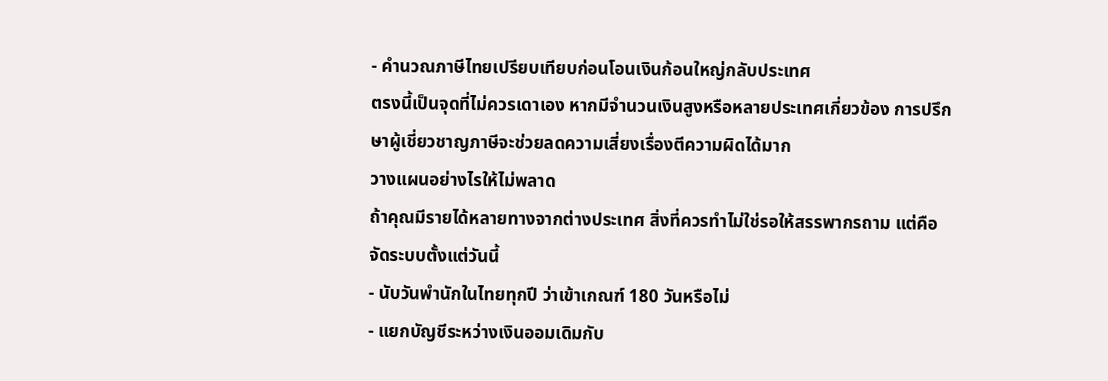- คำนวณภาษีไทยเปรียบเทียบก่อนโอนเงินก้อนใหญ่กลับประเทศ
ตรงนี้เป็นจุดที่ไม่ควรเดาเอง หากมีจำนวนเงินสูงหรือหลายประเทศเกี่ยวข้อง การปรึกษาผู้เชี่ยวชาญภาษีจะช่วยลดความเสี่ยงเรื่องตีความผิดได้มาก
วางแผนอย่างไรให้ไม่พลาด
ถ้าคุณมีรายได้หลายทางจากต่างประเทศ สิ่งที่ควรทำไม่ใช่รอให้สรรพากรถาม แต่คือจัดระบบตั้งแต่วันนี้
- นับวันพำนักในไทยทุกปี ว่าเข้าเกณฑ์ 180 วันหรือไม่
- แยกบัญชีระหว่างเงินออมเดิมกับ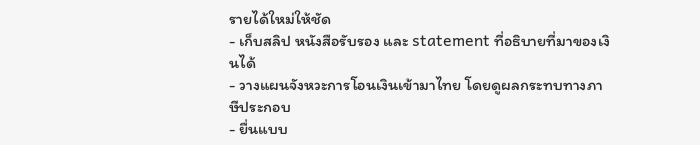รายได้ใหม่ให้ชัด
- เก็บสลิป หนังสือรับรอง และ statement ที่อธิบายที่มาของเงินได้
- วางแผนจังหวะการโอนเงินเข้ามาไทย โดยดูผลกระทบทางภาษีประกอบ
- ยื่นแบบ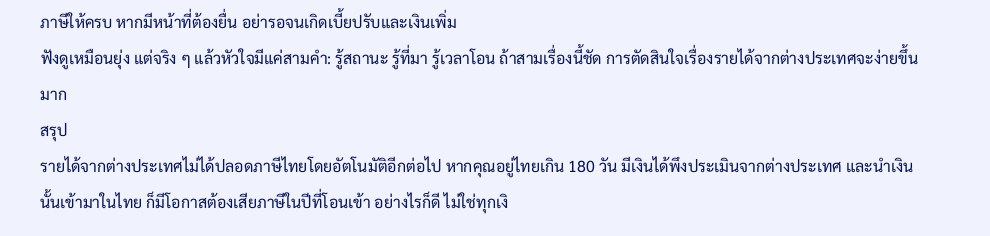ภาษีให้ครบ หากมีหน้าที่ต้องยื่น อย่ารอจนเกิดเบี้ยปรับและเงินเพิ่ม
ฟังดูเหมือนยุ่ง แต่จริง ๆ แล้วหัวใจมีแค่สามคำ: รู้สถานะ รู้ที่มา รู้เวลาโอน ถ้าสามเรื่องนี้ชัด การตัดสินใจเรื่องรายได้จากต่างประเทศจะง่ายขึ้นมาก
สรุป
รายได้จากต่างประเทศไม่ได้ปลอดภาษีไทยโดยอัตโนมัติอีกต่อไป หากคุณอยู่ไทยเกิน 180 วัน มีเงินได้พึงประเมินจากต่างประเทศ และนำเงินนั้นเข้ามาในไทย ก็มีโอกาสต้องเสียภาษีในปีที่โอนเข้า อย่างไรก็ดี ไม่ใช่ทุกเงิ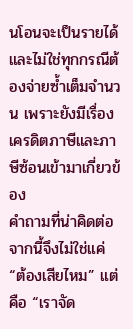นโอนจะเป็นรายได้ และไม่ใช่ทุกกรณีต้องจ่ายซ้ำเต็มจำนวน เพราะยังมีเรื่องเครดิตภาษีและภาษีซ้อนเข้ามาเกี่ยวข้อง
คำถามที่น่าคิดต่อจากนี้จึงไม่ใช่แค่ “ต้องเสียไหม” แต่คือ “เราจัด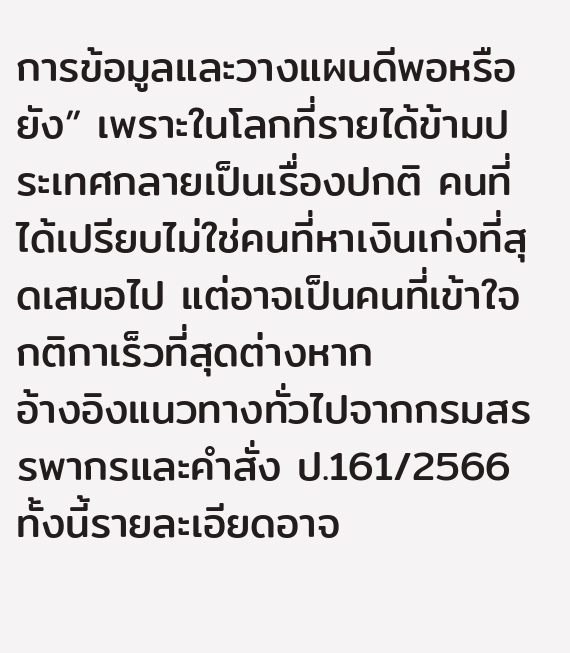การข้อมูลและวางแผนดีพอหรือยัง” เพราะในโลกที่รายได้ข้ามประเทศกลายเป็นเรื่องปกติ คนที่ได้เปรียบไม่ใช่คนที่หาเงินเก่งที่สุดเสมอไป แต่อาจเป็นคนที่เข้าใจกติกาเร็วที่สุดต่างหาก
อ้างอิงแนวทางทั่วไปจากกรมสรรพากรและคำสั่ง ป.161/2566 ทั้งนี้รายละเอียดอาจ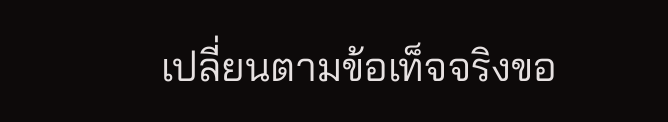เปลี่ยนตามข้อเท็จจริงขอ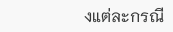งแต่ละกรณี